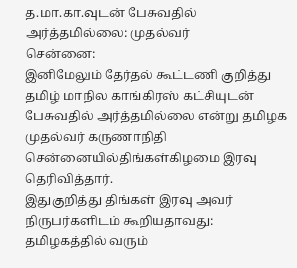த.மா.கா.வுடன் பேசுவதில் அர்த்தமில்லை: முதல்வர்
சென்னை:
இனிமேலும் தேர்தல் கூட்டணி குறித்து தமிழ் மாநில காங்கிரஸ் கட்சியுடன் பேசுவதில் அர்த்தமில்லை என்று தமிழக முதல்வர் கருணாநிதி சென்னையில்திங்கள்கிழமை இரவு தெரிவித்தார்.
இதுகுறித்து திங்கள் இரவு அவர் நிருபர்களிடம் கூறியதாவது:
தமிழகத்தில் வரும்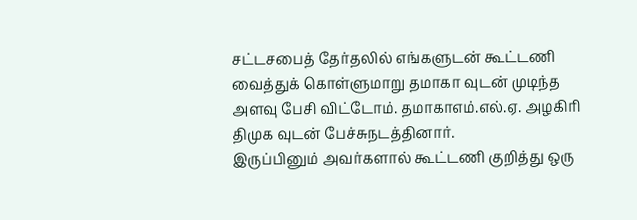சட்டசபைத் தேர்தலில் எங்களுடன் கூட்டணி வைத்துக் கொள்ளுமாறு தமாகா வுடன் முடிந்த அளவு பேசி விட்டோம். தமாகாஎம்.எல்.ஏ. அழகிரி திமுக வுடன் பேச்சுநடத்தினார்.
இருப்பினும் அவர்களால் கூட்டணி குறித்து ஒரு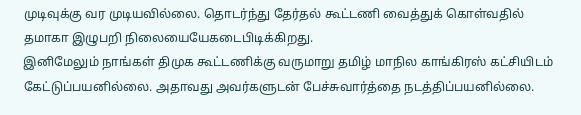முடிவுக்கு வர முடியவில்லை. தொடர்ந்து தேர்தல் கூட்டணி வைத்துக் கொள்வதில் தமாகா இழுபறி நிலையையேகடைபிடிக்கிறது.
இனிமேலும் நாங்கள் திமுக கூட்டணிக்கு வருமாறு தமிழ் மாநில காங்கிரஸ் கட்சியிடம் கேட்டுப்பயனில்லை. அதாவது அவர்களுடன் பேச்சுவார்த்தை நடத்திப்பயனில்லை.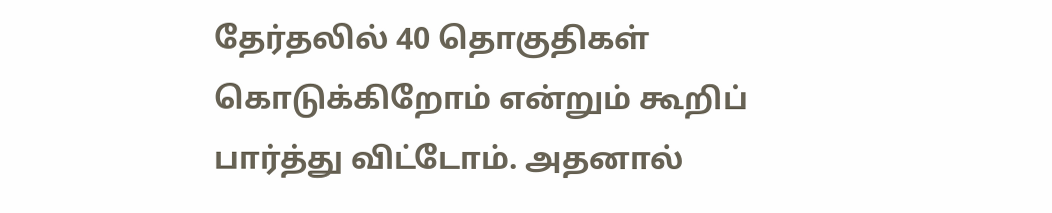தேர்தலில் 40 தொகுதிகள் கொடுக்கிறோம் என்றும் கூறிப் பார்த்து விட்டோம். அதனால்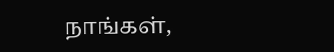நாங்கள்,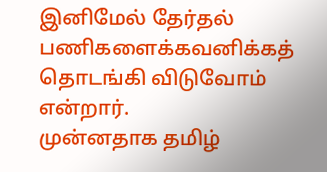இனிமேல் தேர்தல் பணிகளைக்கவனிக்கத் தொடங்கி விடுவோம் என்றார்.
முன்னதாக தமிழ்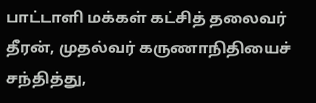பாட்டாளி மக்கள் கட்சித் தலைவர் தீரன், முதல்வர் கருணாநிதியைச் சந்தித்து,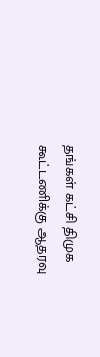தங்கள் கட்சி திமுக கூட்டணிக்கு ஆதரவு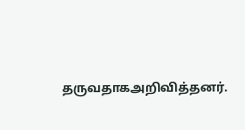தருவதாகஅறிவித்தனர்.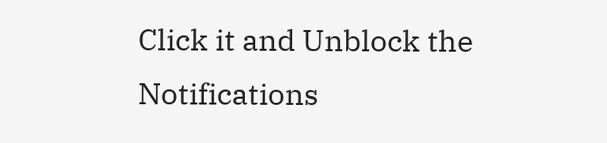Click it and Unblock the Notifications